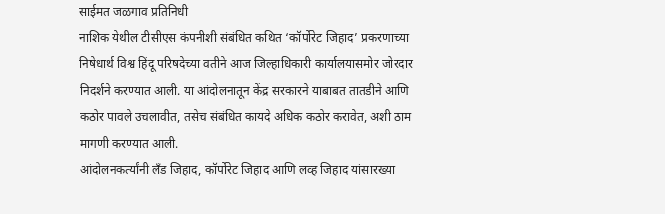साईमत जळगाव प्रतिनिधी
नाशिक येथील टीसीएस कंपनीशी संबंधित कथित ‘कॉर्पोरेट जिहाद’ प्रकरणाच्या निषेधार्थ विश्व हिंदू परिषदेच्या वतीने आज जिल्हाधिकारी कार्यालयासमोर जोरदार निदर्शने करण्यात आली. या आंदोलनातून केंद्र सरकारने याबाबत तातडीने आणि कठोर पावले उचलावीत, तसेच संबंधित कायदे अधिक कठोर करावेत, अशी ठाम मागणी करण्यात आली.
आंदोलनकर्त्यांनी लँड जिहाद, कॉर्पोरेट जिहाद आणि लव्ह जिहाद यांसारख्या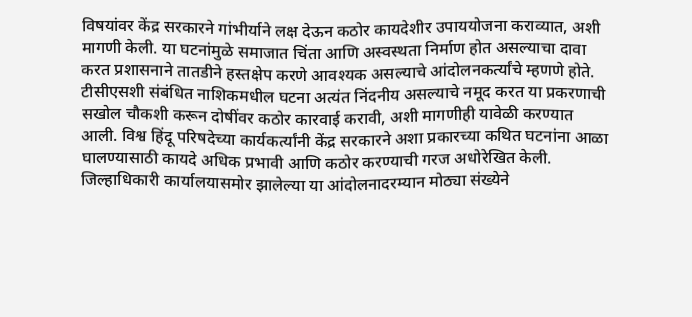विषयांवर केंद्र सरकारने गांभीर्याने लक्ष देऊन कठोर कायदेशीर उपाययोजना कराव्यात, अशी मागणी केली. या घटनांमुळे समाजात चिंता आणि अस्वस्थता निर्माण होत असल्याचा दावा करत प्रशासनाने तातडीने हस्तक्षेप करणे आवश्यक असल्याचे आंदोलनकर्त्यांचे म्हणणे होते.
टीसीएसशी संबंधित नाशिकमधील घटना अत्यंत निंदनीय असल्याचे नमूद करत या प्रकरणाची सखोल चौकशी करून दोषींवर कठोर कारवाई करावी, अशी मागणीही यावेळी करण्यात आली. विश्व हिंदू परिषदेच्या कार्यकर्त्यांनी केंद्र सरकारने अशा प्रकारच्या कथित घटनांना आळा घालण्यासाठी कायदे अधिक प्रभावी आणि कठोर करण्याची गरज अधोरेखित केली.
जिल्हाधिकारी कार्यालयासमोर झालेल्या या आंदोलनादरम्यान मोठ्या संख्येने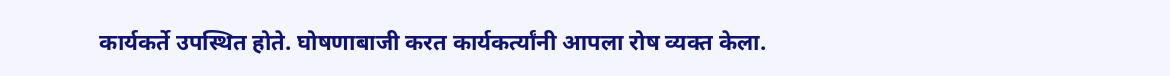कार्यकर्ते उपस्थित होते. घोषणाबाजी करत कार्यकर्त्यांनी आपला रोष व्यक्त केला.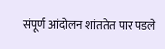संपूर्ण आंदोलन शांततेत पार पडले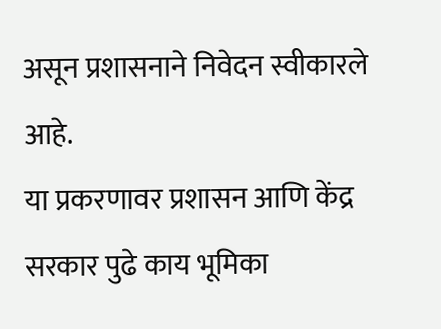असून प्रशासनाने निवेदन स्वीकारले आहे.
या प्रकरणावर प्रशासन आणि केंद्र सरकार पुढे काय भूमिका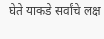घेते याकडे सर्वांचे लक्ष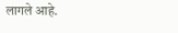लागले आहे.